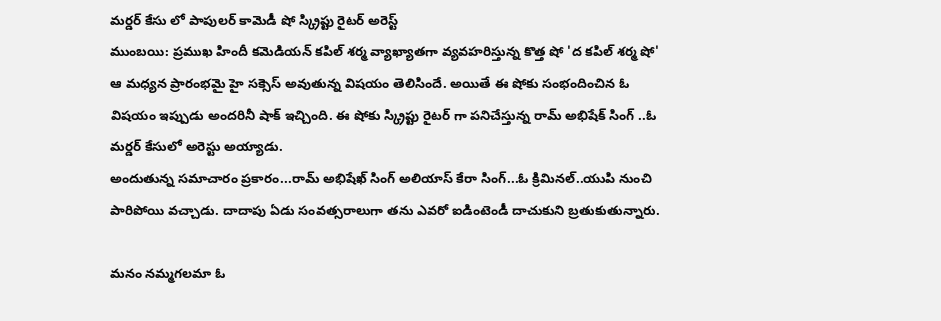మర్డర్ కేసు లో పాపులర్ కామెడీ షో స్క్రిప్టు రైటర్ అరెస్ట్
ముంబయి: ప్రముఖ హిందీ కమెడియన్ కపిల్ శర్మ వ్యాఖ్యాతగా వ్యవహరిస్తున్న కొత్త షో 'ద కపిల్ శర్మ షో' ఆ మధ్యన ప్రారంభమై హై సక్సెస్ అవుతున్న విషయం తెలిసిందే. అయితే ఈ షోకు సంభందించిన ఓ విషయం ఇప్పుడు అందరినీ షాక్ ఇచ్చింది. ఈ షోకు స్క్రిప్టు రైటర్ గా పనిచేస్తున్న రామ్ అభిషేక్ సింగ్ ..ఓ మర్డర్ కేసులో అరెస్టు అయ్యాడు.
అందుతున్న సమాచారం ప్రకారం...రామ్ అభిషేఖ్ సింగ్ అలియాస్ కేరా సింగ్...ఓ క్రిమినల్..యుపి నుంచి పారిపోయి వచ్చాడు. దాదాపు ఏడు సంవత్సరాలుగా తను ఎవరో ఐడింటెండీ దాచుకుని బ్రతుకుతున్నారు.

మనం నమ్మగలమా ఓ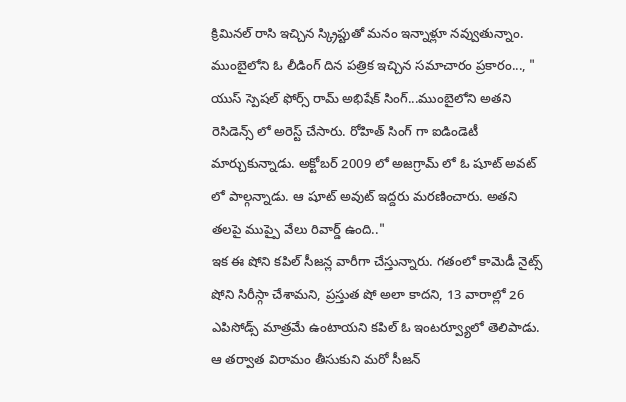క్రిమినల్ రాసి ఇచ్చిన స్క్రిప్టుతో మనం ఇన్నాళ్లూ నవ్వుతున్నాం. ముంబైలోని ఓ లీడింగ్ దిన పత్రిక ఇచ్చిన సమాచారం ప్రకారం..., " యుస్ స్పెషల్ ఫోర్స్ రామ్ అభిషేక్ సింగ్...ముంబైలోని అతని రెసిడెన్స్ లో అరెస్ట్ చేసారు. రోహిత్ సింగ్ గా ఐడిండెటీ మార్చుకున్నాడు. అక్టోబర్ 2009 లో అజగ్రామ్ లో ఓ షూట్ అవట్ లో పాల్గన్నాడు. ఆ షూట్ అవుట్ ఇద్దరు మరణించారు. అతని తలపై ముప్పై వేలు రివార్డ్ ఉంది.."
ఇక ఈ షోని కపిల్ సీజన్ల వారీగా చేస్తున్నారు. గతంలో కామెడీ నైట్స్ షోని సిరీస్గా చేశామని, ప్రస్తుత షో అలా కాదని, 13 వారాల్లో 26 ఎపిసోడ్స్ మాత్రమే ఉంటాయని కపిల్ ఓ ఇంటర్వ్యూలో తెలిపాడు. ఆ తర్వాత విరామం తీసుకుని మరో సీజన్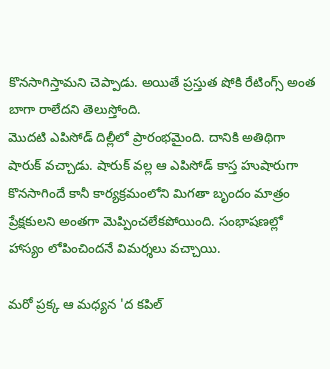కొనసాగిస్తామని చెప్పాడు. అయితే ప్రస్తుత షోకి రేటింగ్స్ అంత బాగా రాలేదని తెలుస్తోంది.
మొదటి ఎపిసోడ్ దిల్లీలో ప్రారంభమైంది. దానికి అతిథిగా షారుక్ వచ్చాడు. షారుక్ వల్ల ఆ ఎపిసోడ్ కాస్త హుషారుగా కొనసాగిందే కానీ కార్యక్రమంలోని మిగతా బృందం మాత్రం ప్రేక్షకులని అంతగా మెప్పించలేకపోయింది. సంభాషణల్లో హాస్యం లోపించిందనే విమర్శలు వచ్చాయి.

మరో ప్రక్క ఆ మధ్యన 'ద కపిల్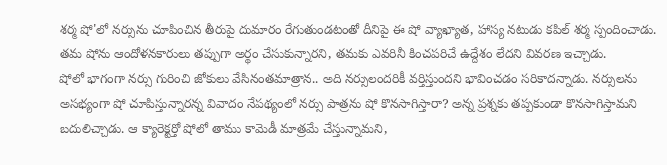శర్మ షో'లో నర్సును చూపించిన తీరుపై దుమారం రేగుతుండటంతో దీనిపై ఈ షో వ్యాఖ్యాత, హాస్య నటుడు కపిల్ శర్మ స్పందించాడు. తమ షోను ఆందోళనకారులు తప్పుగా అర్థం చేసుకున్నారని, తమకు ఎవరినీ కించపరిచే ఉద్దేశం లేదని వివరణ ఇచ్చాడు.
షోలో భాగంగా నర్సు గురించి జోకులు వేసినంతమాత్రాన.. అది నర్సులందరికీ వర్తిస్తుందని భావించడం సరికాదన్నాడు. నర్సులను అసభ్యంగా షో చూపిస్తున్నారన్న వివాదం నేపథ్యంలో నర్సు పాత్రను షో కొనసాగిస్తారా? అన్న ప్రశ్నకు తప్పకుండా కొనసాగిస్తామని బదులిచ్చాడు. ఆ క్యారెక్టర్తో షోలో తాము కామెడీ మాత్రమే చేస్తున్నామని,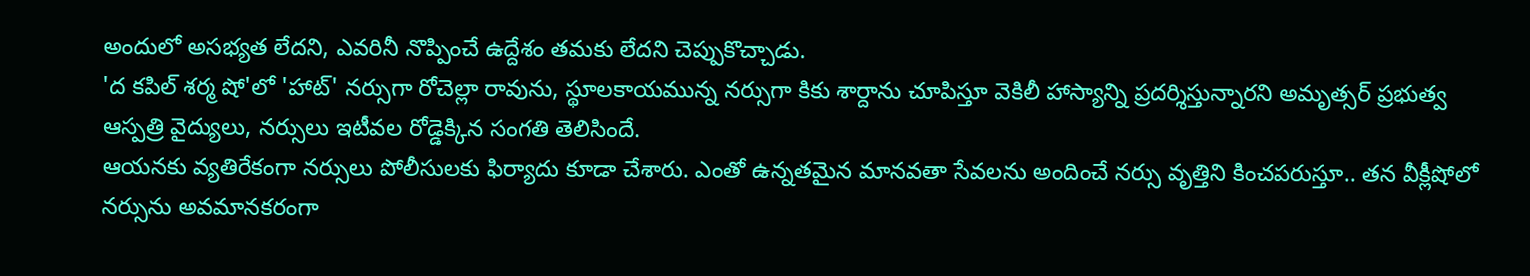అందులో అసభ్యత లేదని, ఎవరినీ నొప్పించే ఉద్దేశం తమకు లేదని చెప్పుకొచ్చాడు.
'ద కపిల్ శర్మ షో'లో 'హాట్' నర్సుగా రోచెల్లా రావును, స్థూలకాయమున్న నర్సుగా కికు శార్దాను చూపిస్తూ వెకిలీ హాస్యాన్ని ప్రదర్శిస్తున్నారని అమృత్సర్ ప్రభుత్వ ఆస్పత్రి వైద్యులు, నర్సులు ఇటీవల రోడ్డెక్కిన సంగతి తెలిసిందే.
ఆయనకు వ్యతిరేకంగా నర్సులు పోలీసులకు ఫిర్యాదు కూడా చేశారు. ఎంతో ఉన్నతమైన మానవతా సేవలను అందించే నర్సు వృత్తిని కించపరుస్తూ.. తన వీక్లీషోలో నర్సును అవమానకరంగా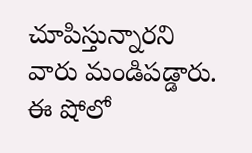చూపిస్తున్నారని వారు మండిపడ్డారు. ఈ షోలో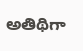అతిథిగా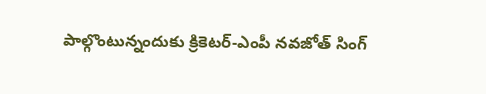పాల్గొంటున్నందుకు క్రికెటర్-ఎంపీ నవజోత్ సింగ్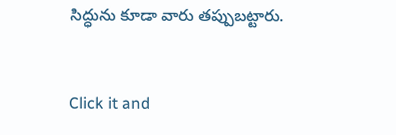సిద్ధును కూడా వారు తప్పుబట్టారు.


Click it and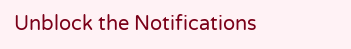Unblock the Notifications